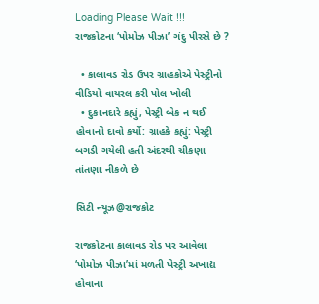Loading Please Wait !!!
રાજકોટના ‘પોમોઝ પીઝા’ ગંદુ પીરસે છે ?

  • કાલાવડ રોડ ઉપર ગ્રાહકોએ પેસ્ટ્રીનો વીડિયો વાયરલ કરી પોલ ખોલી
  • દુકાનદારે કહ્યું, પેસ્ટ્રી બેક ન થઈ હોવાનો દાવો કર્યો: ગ્રાહકે કહ્યું: પેસ્ટ્રી બગડી ગયેલી હતી અંદરથી ચીકણા તાંતણા નીકળે છે

સિટી ન્યૂઝ@રાજકોટ

રાજકોટના કાલાવડ રોડ પર આવેલા ‘પોમોઝ પીઝા’માં મળતી પેસ્ટ્રી અખાદ્ય હોવાના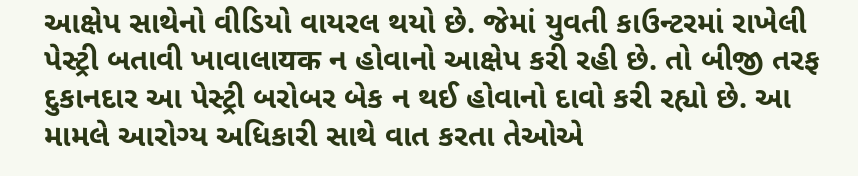આક્ષેપ સાથેનો વીડિયો વાયરલ થયો છે. જેમાં યુવતી કાઉન્ટરમાં રાખેલી પેસ્ટ્રી બતાવી ખાવાલાयक ન હોવાનો આક્ષેપ કરી રહી છે. તો બીજી તરફ દુકાનદાર આ પેસ્ટ્રી બરોબર બેક ન થઈ હોવાનો દાવો કરી રહ્યો છે. આ મામલે આરોગ્ય અધિકારી સાથે વાત કરતા તેઓએ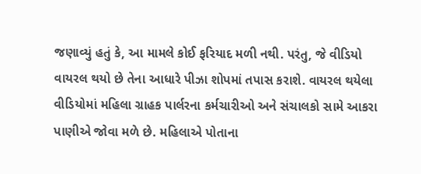જણાવ્યું હતું કે, આ મામલે કોઈ ફરિયાદ મળી નથી. પરંતુ, જે વીડિયો વાયરલ થયો છે તેના આધારે પીઝા શોપમાં તપાસ કરાશે. વાયરલ થયેલા વીડિયોમાં મહિલા ગ્રાહક પાર્લરના કર્મચારીઓ અને સંચાલકો સામે આકરા પાણીએ જોવા મળે છે. મહિલાએ પોતાના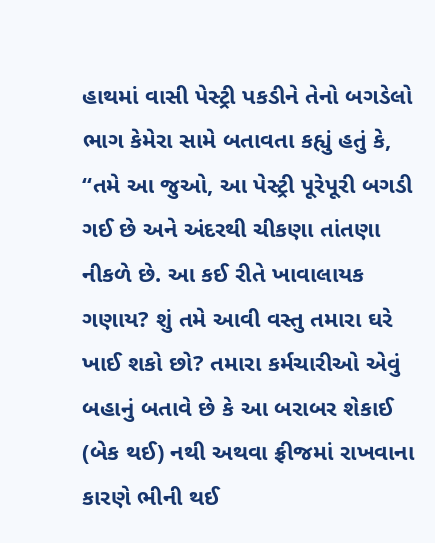હાથમાં વાસી પેસ્ટ્રી પકડીને તેનો બગડેલો ભાગ કેમેરા સામે બતાવતા કહ્યું હતું કે, “તમે આ જુઓ, આ પેસ્ટ્રી પૂરેપૂરી બગડી ગઈ છે અને અંદરથી ચીકણા તાંતણા નીકળે છે. આ કઈ રીતે ખાવાલાયક ગણાય? શું તમે આવી વસ્તુ તમારા ઘરે ખાઈ શકો છો? તમારા કર્મચારીઓ એવું બહાનું બતાવે છે કે આ બરાબર શેકાઈ (બેક થઈ) નથી અથવા ફ્રીજમાં રાખવાના કારણે ભીની થઈ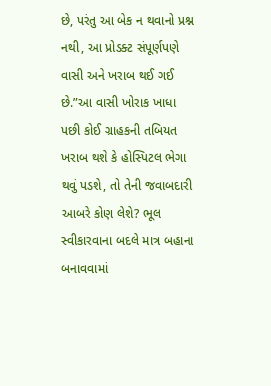છે, પરંતુ આ બેક ન થવાનો પ્રશ્ન નથી, આ પ્રોડક્ટ સંપૂર્ણપણે વાસી અને ખરાબ થઈ ગઈ છે.”આ વાસી ખોરાક ખાધા પછી કોઈ ગ્રાહકની તબિયત ખરાબ થશે કે હોસ્પિટલ ભેગા થવું પડશે, તો તેની જવાબદારી આબરે કોણ લેશે? ભૂલ સ્વીકારવાના બદલે માત્ર બહાના બનાવવામાં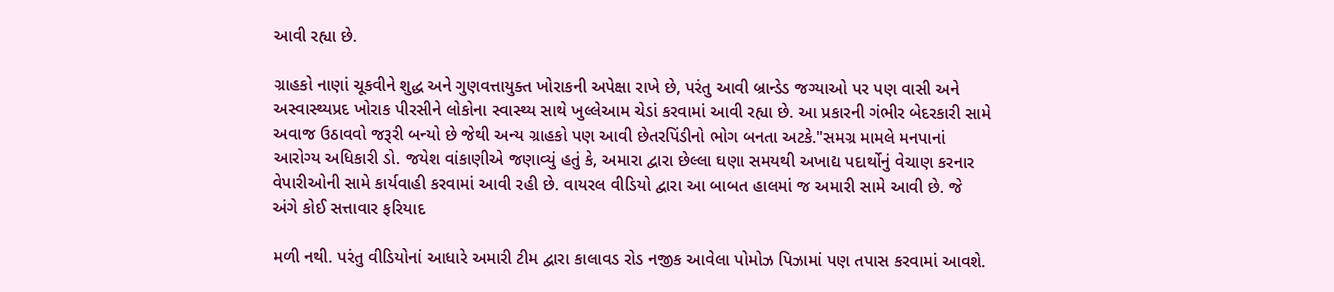આવી રહ્યા છે.

ગ્રાહકો નાણાં ચૂકવીને શુદ્ધ અને ગુણવત્તાયુક્ત ખોરાકની અપેક્ષા રાખે છે, પરંતુ આવી બ્રાન્ડેડ જગ્યાઓ પર પણ વાસી અને અસ્વાસ્થ્યપ્રદ ખોરાક પીરસીને લોકોના સ્વાસ્થ્ય સાથે ખુલ્લેઆમ ચેડાં કરવામાં આવી રહ્યા છે. આ પ્રકારની ગંભીર બેદરકારી સામે અવાજ ઉઠાવવો જરૂરી બન્યો છે જેથી અન્ય ગ્રાહકો પણ આવી છેતરપિંડીનો ભોગ બનતા અટકે."સમગ્ર મામલે મનપાનાં આરોગ્ય અધિકારી ડો. જયેશ વાંકાણીએ જણાવ્યું હતું કે, અમારા દ્વારા છેલ્લા ઘણા સમયથી અખાદ્ય પદાર્થોનું વેચાણ કરનાર વેપારીઓની સામે કાર્યવાહી કરવામાં આવી રહી છે. વાયરલ વીડિયો દ્વારા આ બાબત હાલમાં જ અમારી સામે આવી છે. જે અંગે કોઈ સત્તાવાર ફરિયાદ

મળી નથી. પરંતુ વીડિયોનાં આધારે અમારી ટીમ દ્વારા કાલાવડ રોડ નજીક આવેલા પોમોઝ પિઝામાં પણ તપાસ કરવામાં આવશે.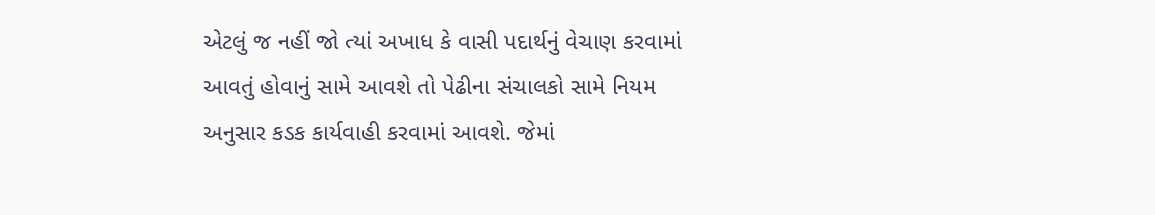એટલું જ નહીં જો ત્યાં અખાધ કે વાસી પદાર્થનું વેચાણ કરવામાં આવતું હોવાનું સામે આવશે તો પેઢીના સંચાલકો સામે નિયમ અનુસાર કડક કાર્યવાહી કરવામાં આવશે. જેમાં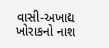વાસી-અખાદ્ય ખોરાકનો નાશ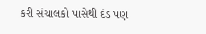કરી સંચાલકો પાસેથી દંડ પણ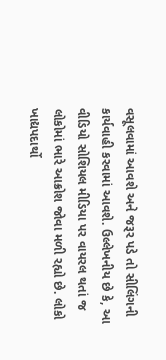વસૂલવામાં આવશે અને જરૂર પડે તો સીલિંગની કાર્યવાહી કરવામાં આવશે. ઉલ્લેખનીય છે કે, આ વીડિયો સોશિયલ મીડિયા પર વાયરલ થતાં જ લોકોમાં ભારે આક્રોશ જોવા મળી રહ્યો છે. લોકો ખાદ્યપદાર્થો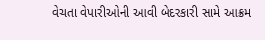વેચતા વેપારીઓની આવી બેદરકારી સામે આક્રમ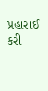પ્રહારાઈ કરી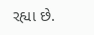રહ્યા છે.